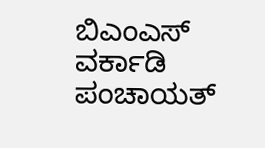ಬಿಎಂಎಸ್ ವರ್ಕಾಡಿ ಪಂಚಾಯತ್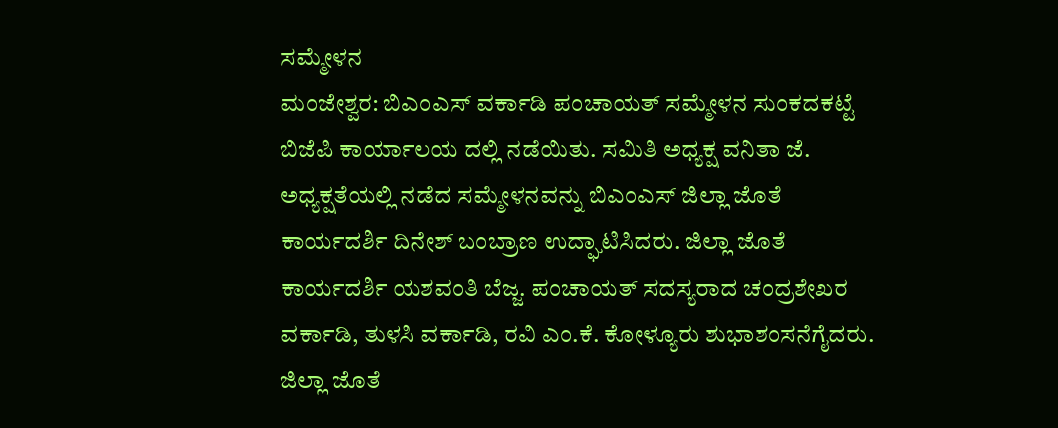ಸಮ್ಮೇಳನ
ಮಂಜೇಶ್ವರ: ಬಿಎಂಎಸ್ ವರ್ಕಾಡಿ ಪಂಚಾಯತ್ ಸಮ್ಮೇಳನ ಸುಂಕದಕಟ್ಟೆ ಬಿಜೆಪಿ ಕಾರ್ಯಾಲಯ ದಲ್ಲಿ ನಡೆಯಿತು. ಸಮಿತಿ ಅಧ್ಯಕ್ಷ ವನಿತಾ ಜೆ. ಅಧ್ಯಕ್ಷತೆಯಲ್ಲಿ ನಡೆದ ಸಮ್ಮೇಳನವನ್ನು ಬಿಎಂಎಸ್ ಜಿಲ್ಲಾ ಜೊತೆ ಕಾರ್ಯದರ್ಶಿ ದಿನೇಶ್ ಬಂಬ್ರಾಣ ಉದ್ಘಾಟಿಸಿದರು. ಜಿಲ್ಲಾ ಜೊತೆ ಕಾರ್ಯದರ್ಶಿ ಯಶವಂತಿ ಬೆಜ್ಜ. ಪಂಚಾಯತ್ ಸದಸ್ಯರಾದ ಚಂದ್ರಶೇಖರ ವರ್ಕಾಡಿ, ತುಳಸಿ ವರ್ಕಾಡಿ, ರವಿ ಎಂ.ಕೆ. ಕೋಳ್ಯೂರು ಶುಭಾಶಂಸನೆಗೈದರು. ಜಿಲ್ಲಾ ಜೊತೆ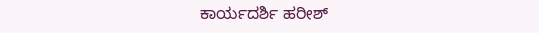ಕಾರ್ಯದರ್ಶಿ ಹರೀಶ್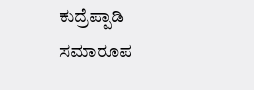ಕುದ್ರೆಪ್ಪಾಡಿ ಸಮಾರೂಪ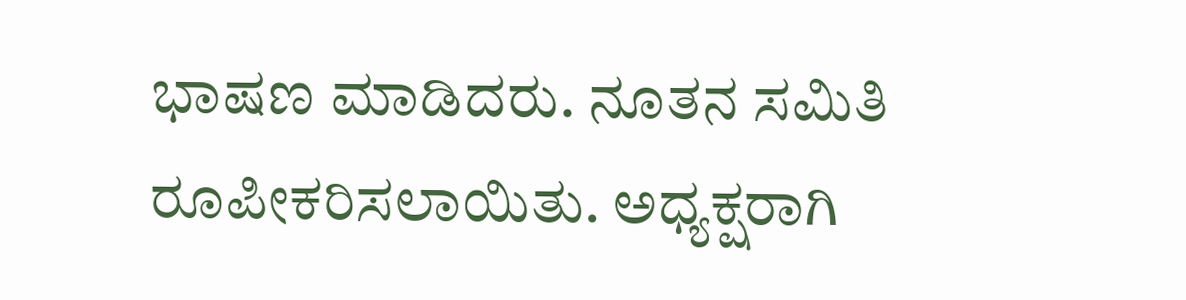ಭಾಷಣ ಮಾಡಿದರು. ನೂತನ ಸಮಿತಿ ರೂಪೀಕರಿಸಲಾಯಿತು. ಅಧ್ಯಕ್ಷರಾಗಿ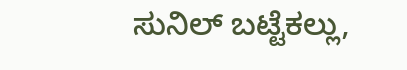ಸುನಿಲ್ ಬಟ್ಟೆಕಲ್ಲು,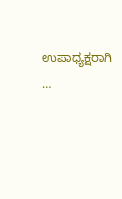ಉಪಾಧ್ಯಕ್ಷರಾಗಿ …